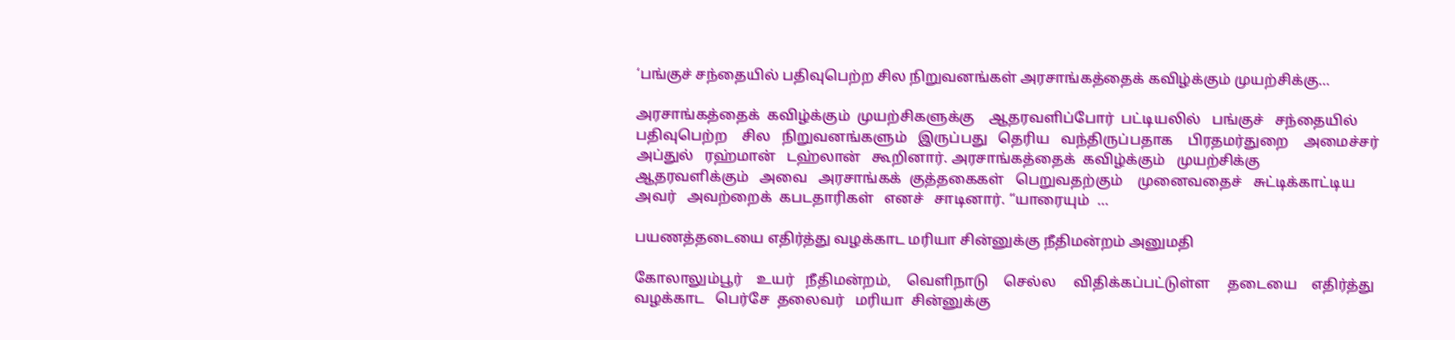‘பங்குச் சந்தையில் பதிவுபெற்ற சில நிறுவனங்கள் அரசாங்கத்தைக் கவிழ்க்கும் முயற்சிக்கு…

அரசாங்கத்தைக்  கவிழ்க்கும்  முயற்சிகளுக்கு    ஆதரவளிப்போர்  பட்டியலில்   பங்குச்   சந்தையில்   பதிவுபெற்ற    சில   நிறுவனங்களும்   இருப்பது   தெரிய   வந்திருப்பதாக    பிரதமர்துறை    அமைச்சர்   அப்துல்   ரஹ்மான்   டஹ்லான்   கூறினார். அரசாங்கத்தைக்  கவிழ்க்கும்   முயற்சிக்கு    ஆதரவளிக்கும்   அவை   அரசாங்கக்  குத்தகைகள்   பெறுவதற்கும்    முனைவதைச்   சுட்டிக்காட்டிய   அவர்   அவற்றைக்  கபடதாரிகள்   எனச்   சாடினார். “யாரையும்  …

பயணத்தடையை எதிர்த்து வழக்காட மரியா சின்னுக்கு நீதிமன்றம் அனுமதி

கோலாலும்பூர்    உயர்   நீதிமன்றம்,    வெளிநாடு    செல்ல     விதிக்கப்பட்டுள்ள     தடையை    எதிர்த்து    வழக்காட   பெர்சே  தலைவர்   மரியா  சின்னுக்கு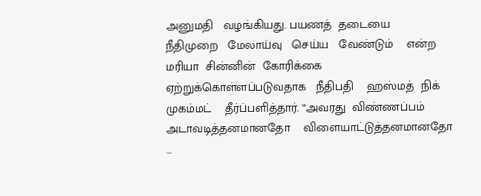அனுமதி   வழங்கியது. பயணத்  தடையை    நீதிமுறை   மேலாய்வு   செய்ய   வேண்டும்    என்ற    மரியா  சின்னின்  கோரிக்கை   ஏற்றுக்கொள்ளப்படுவதாக   நீதிபதி    ஹஸ்மத்  நிக்   முகம்மட்    தீர்ப்பளித்தார். “அவரது  விண்ணப்பம்   அடாவடித்தனமானதோ    விளையாட்டுத்தனமானதோ  …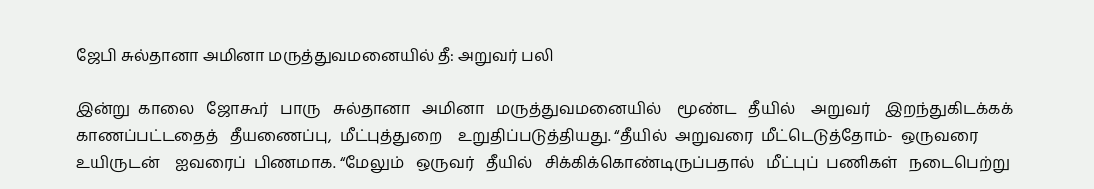ஜேபி சுல்தானா அமினா மருத்துவமனையில் தீ: அறுவர் பலி

இன்று  காலை   ஜோகூர்   பாரு   சுல்தானா   அமினா   மருத்துவமனையில்    மூண்ட   தீயில்    அறுவர்    இறந்துகிடக்கக்  காணப்பட்டதைத்   தீயணைப்பு,  மீட்புத்துறை    உறுதிப்படுத்தியது. “தீயில்  அறுவரை  மீட்டெடுத்தோம்-  ஒருவரை   உயிருடன்    ஐவரைப்  பிணமாக. “மேலும்   ஒருவர்   தீயில்   சிக்கிக்கொண்டிருப்பதால்   மீட்புப்  பணிகள்   நடைபெற்று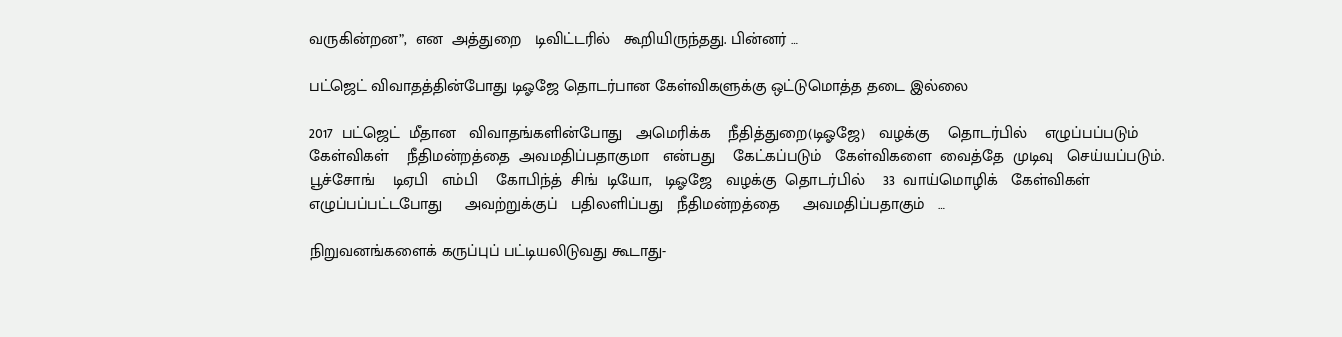வருகின்றன”,  என  அத்துறை   டிவிட்டரில்   கூறியிருந்தது. பின்னர் …

பட்ஜெட் விவாதத்தின்போது டிஓஜே தொடர்பான கேள்விகளுக்கு ஒட்டுமொத்த தடை இல்லை

2017  பட்ஜெட்  மீதான   விவாதங்களின்போது   அமெரிக்க    நீதித்துறை(டிஓஜே)   வழக்கு    தொடர்பில்    எழுப்பப்படும்   கேள்விகள்    நீதிமன்றத்தை  அவமதிப்பதாகுமா   என்பது    கேட்கப்படும்   கேள்விகளை  வைத்தே  முடிவு   செய்யப்படும். பூச்சோங்    டிஏபி   எம்பி    கோபிந்த்  சிங்  டியோ,   டிஓஜே   வழக்கு  தொடர்பில்    33  வாய்மொழிக்   கேள்விகள்  எழுப்பப்பட்டபோது     அவற்றுக்குப்   பதிலளிப்பது   நீதிமன்றத்தை     அவமதிப்பதாகும்   …

நிறுவனங்களைக் கருப்புப் பட்டியலிடுவது கூடாது-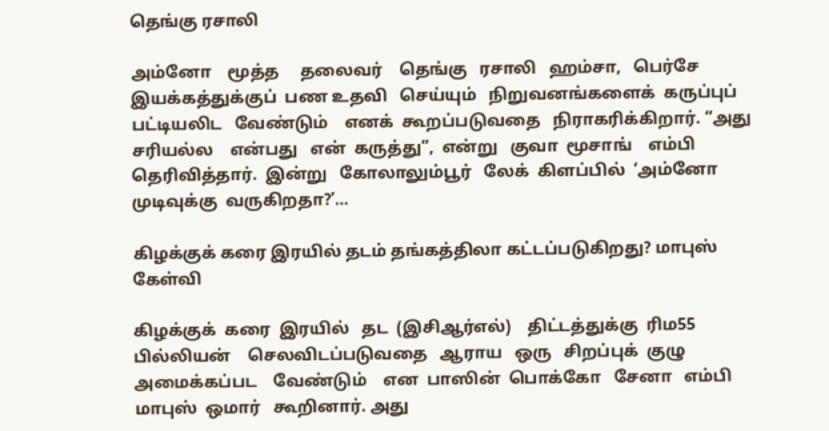தெங்கு ரசாலி

அம்னோ    மூத்த     தலைவர்    தெங்கு   ரசாலி   ஹம்சா,   பெர்சே  இயக்கத்துக்குப்  பண உதவி   செய்யும்   நிறுவனங்களைக்  கருப்புப்  பட்டியலிட   வேண்டும்    எனக்  கூறப்படுவதை   நிராகரிக்கிறார். “அது  சரியல்ல    என்பது   என்  கருத்து”,  என்று   குவா  மூசாங்    எம்பி     தெரிவித்தார்.  இன்று   கோலாலும்பூர்   லேக்  கிளப்பில்  ‘அம்னோ  முடிவுக்கு  வருகிறதா?’…

கிழக்குக் கரை இரயில் தடம் தங்கத்திலா கட்டப்படுகிறது? மாபுஸ் கேள்வி

கிழக்குக்  கரை  இரயில்   தட  (இசிஆர்எல்)    திட்டத்துக்கு  ரிம55 பில்லியன்    செலவிடப்படுவதை   ஆராய   ஒரு   சிறப்புக்  குழு   அமைக்கப்பட    வேண்டும்    என  பாஸின்  பொக்கோ   சேனா   எம்பி   மாபுஸ்  ஒமார்   கூறினார். அது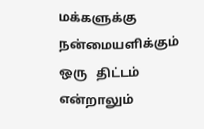மக்களுக்கு   நன்மையளிக்கும்   ஒரு   திட்டம்  என்றாலும்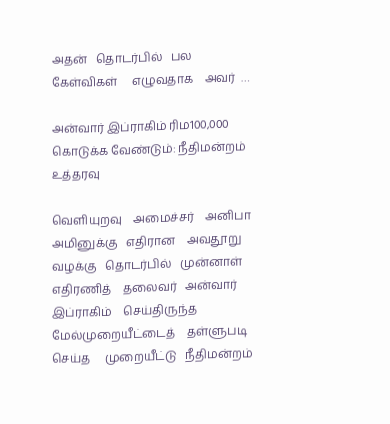அதன்   தொடர்பில்   பல   கேள்விகள்     எழுவதாக    அவர்  …

அன்வார் இப்ராகிம் ரிம100,000 கொடுக்க வேண்டும்: நீதிமன்றம் உத்தரவு

வெளியுறவு    அமைச்சர்    அனிபா   அமினுக்கு   எதிரான    அவதூறு   வழக்கு   தொடர்பில்   முன்னாள்    எதிரணித்    தலைவர்   அன்வார்   இப்ராகிம்    செய்திருந்த   மேல்முறையீட்டைத்    தள்ளுபடி  செய்த     முறையீட்டு   நீதிமன்றம்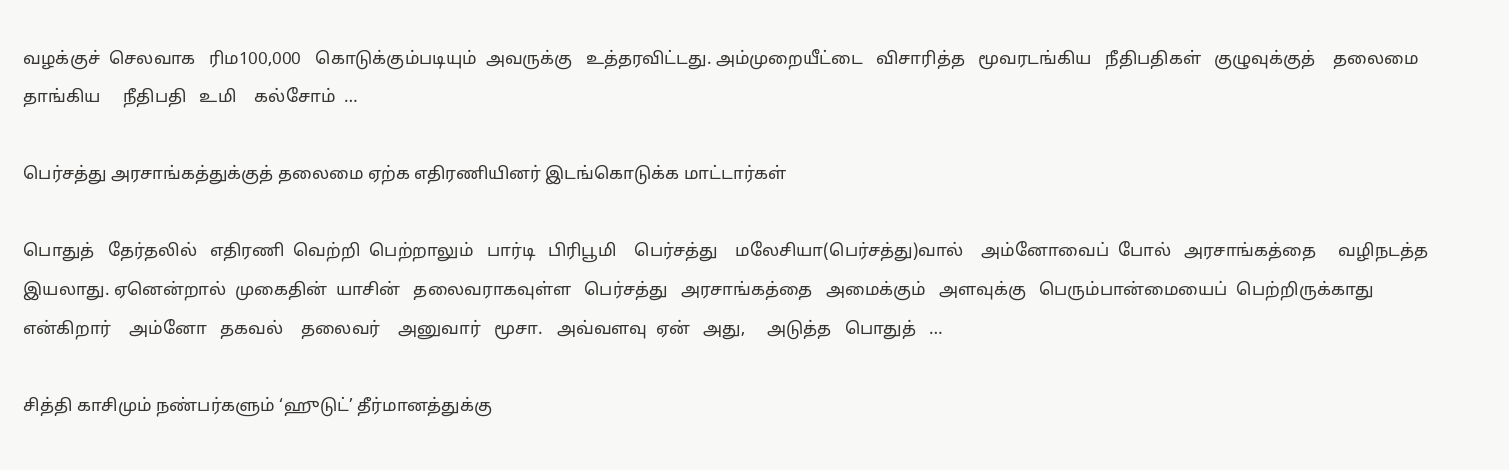வழக்குச்  செலவாக   ரிம100,000   கொடுக்கும்படியும்  அவருக்கு   உத்தரவிட்டது. அம்முறையீட்டை   விசாரித்த   மூவரடங்கிய   நீதிபதிகள்   குழுவுக்குத்    தலைமை    தாங்கிய     நீதிபதி   உமி    கல்சோம்  …

பெர்சத்து அரசாங்கத்துக்குத் தலைமை ஏற்க எதிரணியினர் இடங்கொடுக்க மாட்டார்கள்

பொதுத்   தேர்தலில்   எதிரணி  வெற்றி  பெற்றாலும்   பார்டி   பிரிபூமி    பெர்சத்து    மலேசியா(பெர்சத்து)வால்    அம்னோவைப்  போல்   அரசாங்கத்தை     வழிநடத்த   இயலாது. ஏனென்றால்  முகைதின்  யாசின்   தலைவராகவுள்ள   பெர்சத்து   அரசாங்கத்தை   அமைக்கும்   அளவுக்கு   பெரும்பான்மையைப்  பெற்றிருக்காது   என்கிறார்    அம்னோ   தகவல்    தலைவர்    அனுவார்   மூசா.   அவ்வளவு  ஏன்   அது,     அடுத்த   பொதுத்   …

சித்தி காசிமும் நண்பர்களும் ‘ஹுடுட்’ தீர்மானத்துக்கு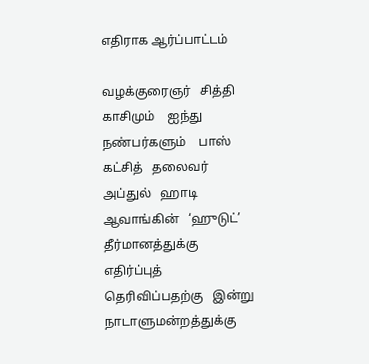எதிராக ஆர்ப்பாட்டம்

வழக்குரைஞர்   சித்தி  காசிமும்    ஐந்து   நண்பர்களும்    பாஸ்   கட்சித்   தலைவர்   அப்துல்   ஹாடி   ஆவாங்கின்   ‘ஹுடுட்’  தீர்மானத்துக்கு   எதிர்ப்புத்    தெரிவிப்பதற்கு   இன்று   நாடாளுமன்றத்துக்கு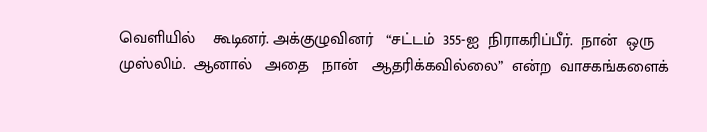வெளியில்    கூடினர். அக்குழுவினர்   “சட்டம்  355-ஐ  நிராகரிப்பீர்.  நான்  ஒரு  முஸ்லிம்.  ஆனால்   அதை   நான்   ஆதரிக்கவில்லை”  என்ற  வாசகங்களைக்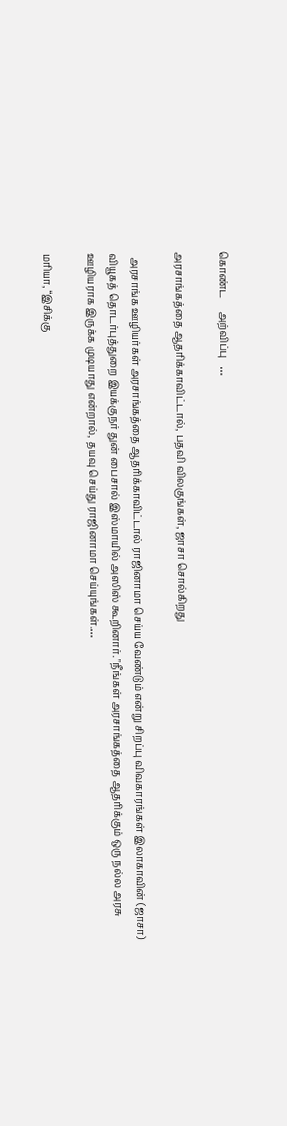கொண்ட     அற்விப்பு   …

அரசாங்கத்தை ஆதரிக்காவிட்டால், பதவி விலகுங்கள், ஜாசா சொல்கிறது

  அரசாங்க ஊழியர்கள் அரசாங்கத்தை ஆதரிக்காவிட்டால் ராஜினாமா செய்ய வேண்டும் என்று சிறப்பு விவகாரங்கள் இலாகாவின் (ஜாசா) வியூகத் தொடர்புத்துறை இயக்குநர் துன் பைசால் இஸ்மாயில் அஸிஸ் கூறினார். "நீங்கள் அரசாங்கத்தை ஆதரிக்கும் ஒரு நல்ல அரசு ஊழியராக இருக்க முடியாது என்றால், தயவு செய்து ராஜினாமா செய்யுங்கள்.…

மரியா, “இசிக்கு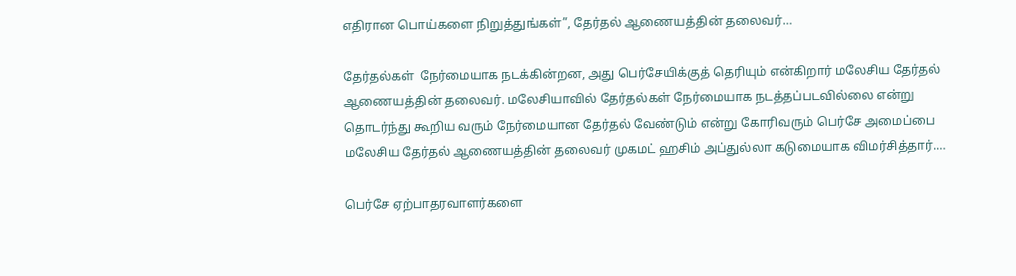எதிரான பொய்களை நிறுத்துங்கள்”, தேர்தல் ஆணையத்தின் தலைவர்…

தேர்தல்கள்  நேர்மையாக நடக்கின்றன, அது பெர்சேயிக்குத் தெரியும் என்கிறார் மலேசிய தேர்தல் ஆணையத்தின் தலைவர். மலேசியாவில் தேர்தல்கள் நேர்மையாக நடத்தப்படவில்லை என்று தொடர்ந்து கூறிய வரும் நேர்மையான தேர்தல் வேண்டும் என்று கோரிவரும் பெர்சே அமைப்பை மலேசிய தேர்தல் ஆணையத்தின் தலைவர் முகமட் ஹசிம் அப்துல்லா கடுமையாக விமர்சித்தார்.…

பெர்சே ஏற்பாதரவாளர்களை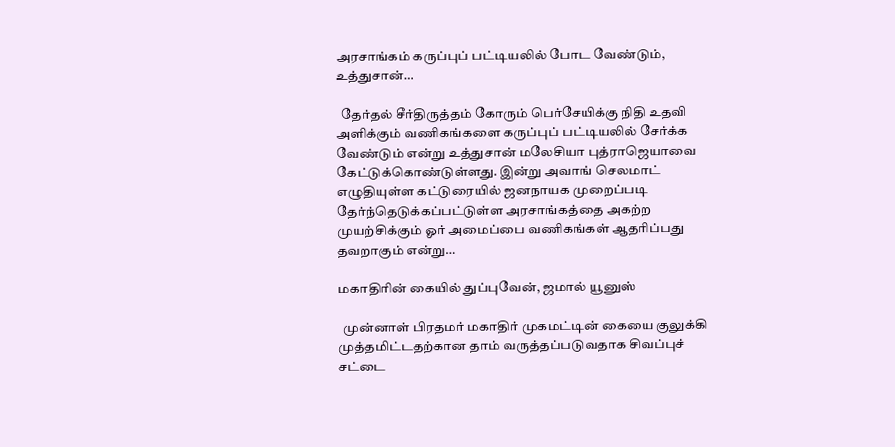அரசாங்கம் கருப்புப் பட்டியலில் போட வேண்டும், உத்துசான்…

  தேர்தல் சீர்திருத்தம் கோரும் பெர்சேயிக்கு நிதி உதவி அளிக்கும் வணிகங்களை கருப்புப் பட்டியலில் சேர்க்க வேண்டும் என்று உத்துசான் மலேசியா புத்ராஜெயாவை கேட்டுக்கொண்டுள்ளது. இன்று அவாங் செலமாட் எழுதியுள்ள கட்டுரையில் ஜனநாயக முறைப்படி தேர்ந்தெடுக்கப்பட்டுள்ள அரசாங்கத்தை அகற்ற முயற்சிக்கும் ஓர் அமைப்பை வணிகங்கள் ஆதரிப்பது தவறாகும் என்று…

மகாதிரின் கையில் துப்புவேன், ஜமால் யூனுஸ்

  முன்னாள் பிரதமர் மகாதிர் முகமட்டின் கையை குலுக்கி முத்தமிட்டதற்கான தாம் வருத்தப்படுவதாக சிவப்புச் சட்டை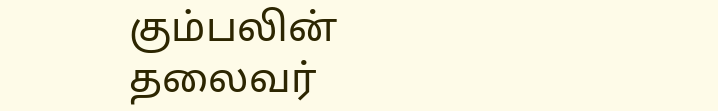கும்பலின் தலைவர்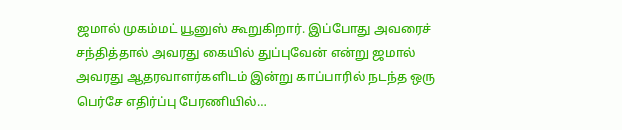ஜமால் முகம்மட் யூனுஸ் கூறுகிறார். இப்போது அவரைச் சந்தித்தால் அவரது கையில் துப்புவேன் என்று ஜமால் அவரது ஆதரவாளர்களிடம் இன்று காப்பாரில் நடந்த ஒரு பெர்சே எதிர்ப்பு பேரணியில்…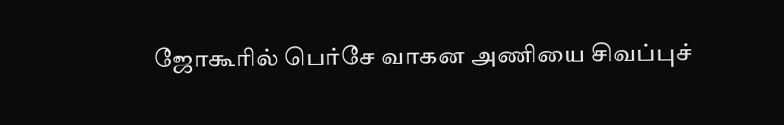ஜோகூரில் பெர்சே வாகன அணியை சிவப்புச்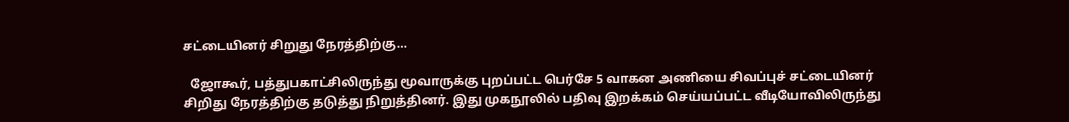சட்டையினர் சிறுது நேரத்திற்கு…

  ஜோகூர், பத்துபகாட்சிலிருந்து மூவாருக்கு புறப்பட்ட பெர்சே 5 வாகன அணியை சிவப்புச் சட்டையினர் சிறிது நேரத்திற்கு தடுத்து நிறுத்தினர். இது முகநூலில் பதிவு இறக்கம் செய்யப்பட்ட வீடியோவிலிருந்து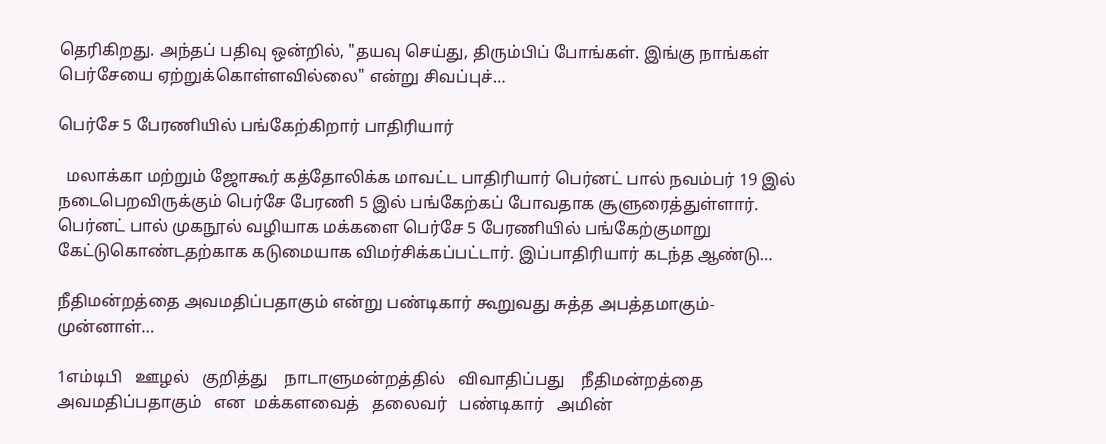தெரிகிறது. அந்தப் பதிவு ஒன்றில், "தயவு செய்து, திரும்பிப் போங்கள். இங்கு நாங்கள் பெர்சேயை ஏற்றுக்கொள்ளவில்லை" என்று சிவப்புச்…

பெர்சே 5 பேரணியில் பங்கேற்கிறார் பாதிரியார்

  மலாக்கா மற்றும் ஜோகூர் கத்தோலிக்க மாவட்ட பாதிரியார் பெர்னட் பால் நவம்பர் 19 இல் நடைபெறவிருக்கும் பெர்சே பேரணி 5 இல் பங்கேற்கப் போவதாக சூளுரைத்துள்ளார். பெர்னட் பால் முகநூல் வழியாக மக்களை பெர்சே 5 பேரணியில் பங்கேற்குமாறு கேட்டுகொண்டதற்காக கடுமையாக விமர்சிக்கப்பட்டார். இப்பாதிரியார் கடந்த ஆண்டு…

நீதிமன்றத்தை அவமதிப்பதாகும் என்று பண்டிகார் கூறுவது சுத்த அபத்தமாகும்- முன்னாள்…

1எம்டிபி   ஊழல்   குறித்து    நாடாளுமன்றத்தில்   விவாதிப்பது    நீதிமன்றத்தை   அவமதிப்பதாகும்   என  மக்களவைத்   தலைவர்   பண்டிகார்   அமின்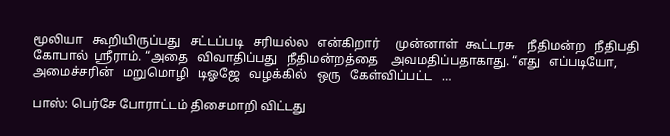மூலியா   கூறியிருப்பது   சட்டப்படி   சரியல்ல   என்கிறார்     முன்னாள்  கூட்டரசு    நீதிமன்ற   நீதிபதி   கோபால்  ஸ்ரீராம். “அதை   விவாதிப்பது   நீதிமன்றத்தை    அவமதிப்பதாகாது. “எது   எப்படியோ,  அமைச்சரின்   மறுமொழி   டிஓஜே   வழக்கில்   ஒரு   கேள்விப்பட்ட   …

பாஸ்: பெர்சே போராட்டம் திசைமாறி விட்டது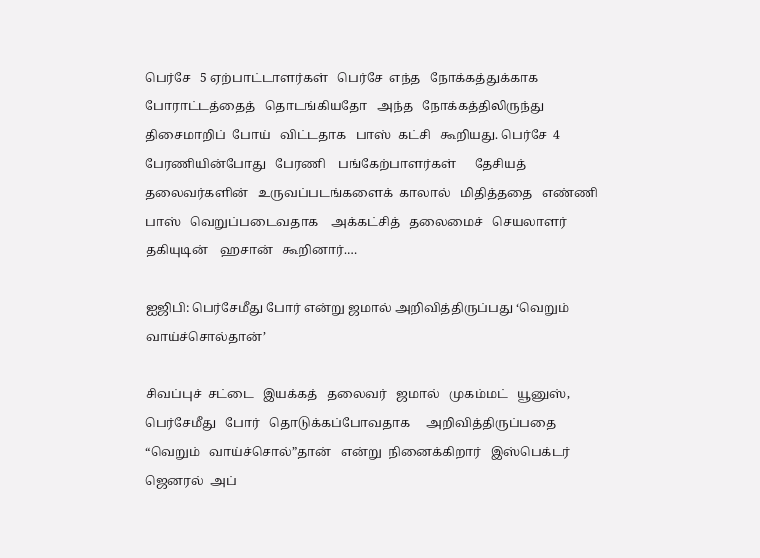பெர்சே   5 ஏற்பாட்டாளர்கள்   பெர்சே  எந்த   நோக்கத்துக்காக   போராட்டத்தைத்   தொடங்கியதோ   அந்த   நோக்கத்திலிருந்து   திசைமாறிப்  போய்   விட்டதாக   பாஸ்  கட்சி   கூறியது. பெர்சே  4  பேரணியின்போது   பேரணி    பங்கேற்பாளர்கள்      தேசியத்    தலைவர்களின்   உருவப்படங்களைக்  காலால்   மிதித்ததை   எண்ணி   பாஸ்   வெறுப்படைவதாக    அக்கட்சித்   தலைமைச்   செயலாளர்   தகியுடின்    ஹசான்   கூறினார்.…

ஐஜிபி: பெர்சேமீது போர் என்று ஜமால் அறிவித்திருப்பது ‘வெறும் வாய்ச்சொல்தான்’

சிவப்புச்  சட்டை   இயக்கத்   தலைவர்   ஜமால்   முகம்மட்   யூனுஸ்,  பெர்சேமீது   போர்   தொடுக்கப்போவதாக     அறிவித்திருப்பதை     “வெறும்   வாய்ச்சொல்”தான்   என்று  நினைக்கிறார்   இஸ்பெக்டர்  ஜெனரல்  அப்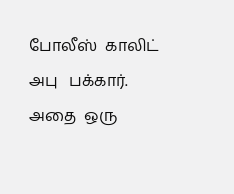போலீஸ்  காலிட்  அபு   பக்கார். அதை  ஒரு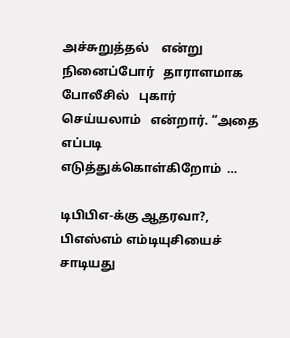அச்சுறுத்தல்    என்று   நினைப்போர்   தாராளமாக    போலீசில்   புகார்   செய்யலாம்   என்றார். “அதை  எப்படி  எடுத்துக்கொள்கிறோம்  …

டிபிபிஎ-க்கு ஆதரவா?, பிஎஸ்எம் எம்டியுசியைச் சாடியது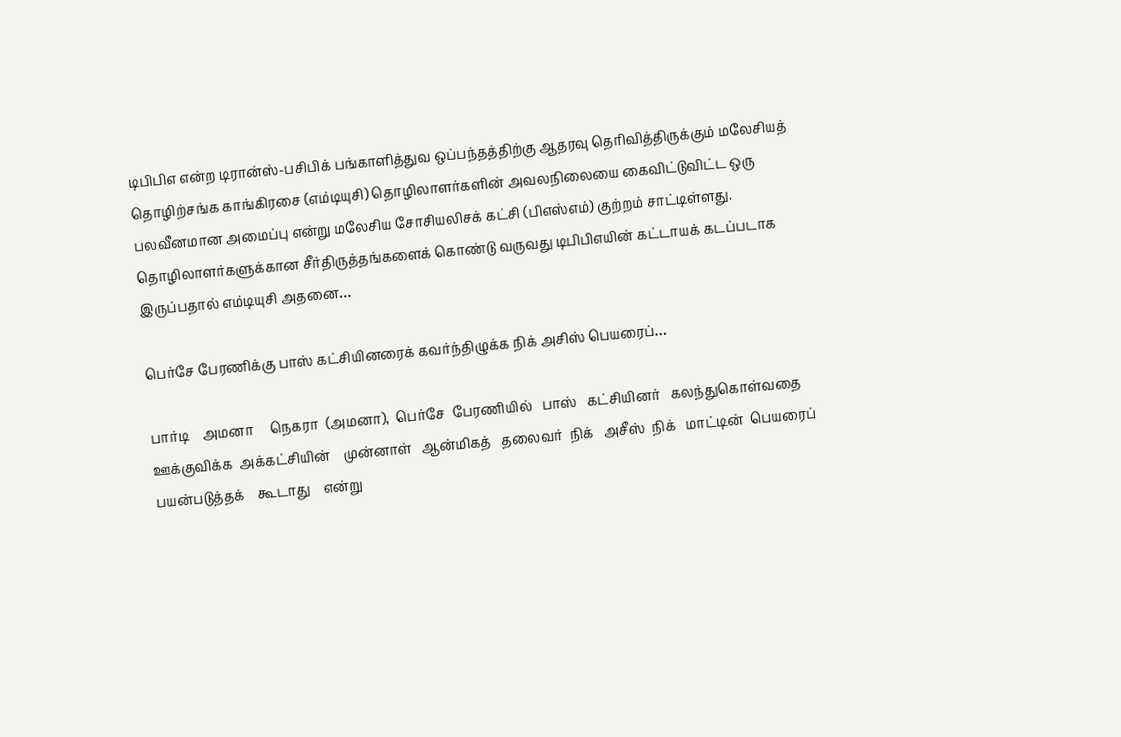டிபிபிஎ என்ற டிரான்ஸ்-பசிபிக் பங்காளித்துவ ஒப்பந்தத்திற்கு ஆதரவு தெரிவித்திருக்கும் மலேசியத் தொழிற்சங்க காங்கிரசை (எம்டியுசி) தொழிலாளர்களின் அவலநிலையை கைவிட்டுவிட்ட ஒரு பலவீனமான அமைப்பு என்று மலேசிய சோசியலிசக் கட்சி (பிஎஸ்எம்) குற்றம் சாட்டிள்ளது. தொழிலாளர்களுக்கான சீர்திருத்தங்களைக் கொண்டு வருவது டிபிபிஎயின் கட்டாயக் கடப்படாக இருப்பதால் எம்டியுசி அதனை…

பெர்சே பேரணிக்கு பாஸ் கட்சியினரைக் கவர்ந்திழுக்க நிக் அசிஸ் பெயரைப்…

பார்டி    அமனா     நெகரா  (அமனா),  பெர்சே  பேரணியில்   பாஸ்   கட்சியினர்   கலந்துகொள்வதை    ஊக்குவிக்க  அக்கட்சியின்    முன்னாள்   ஆன்மிகத்   தலைவர்  நிக்   அசீஸ்  நிக்   மாட்டின்  பெயரைப்   பயன்படுத்தக்    கூடாது    என்று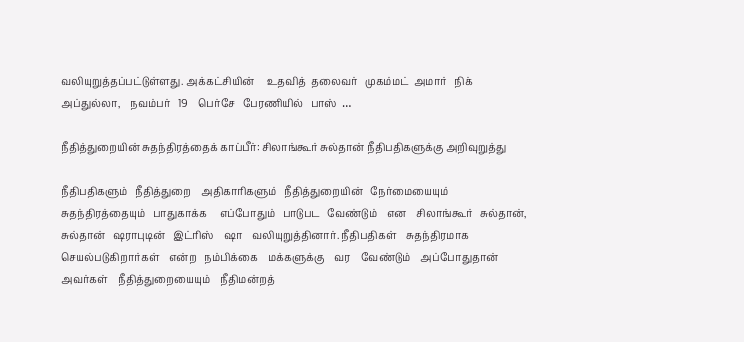வலியுறுத்தப்பட்டுள்ளது. அக்கட்சியின்     உதவித்  தலைவர்   முகம்மட்  அமார்   நிக்   அப்துல்லா,    நவம்பர்   19    பெர்சே   பேரணியில்   பாஸ்  …

நீதித்துறையின் சுதந்திரத்தைக் காப்பீர்: சிலாங்கூர் சுல்தான் நீதிபதிகளுக்கு அறிவுறுத்து

நீதிபதிகளும்   நீதித்துறை    அதிகாரிகளும்   நீதித்துறையின்   நேர்மையையும்   சுதந்திரத்தையும்   பாதுகாக்க     எப்போதும்   பாடுபட   வேண்டும்    என    சிலாங்கூர்   சுல்தான்,   சுல்தான்   ஷராபுடின்   இட்ரிஸ்    ஷா    வலியுறுத்தினார். நீதிபதிகள்    சுதந்திரமாக   செயல்படுகிறார்கள்    என்ற   நம்பிக்கை    மக்களுக்கு    வர    வேண்டும்    அப்போதுதான்   அவர்கள்    நீதித்துறையையும்    நீதிமன்றத்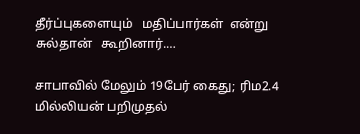தீர்ப்புகளையும்   மதிப்பார்கள்  என்று  சுல்தான்   கூறினார்.…

சாபாவில் மேலும் 19பேர் கைது; ரிம2.4 மில்லியன் பறிமுதல்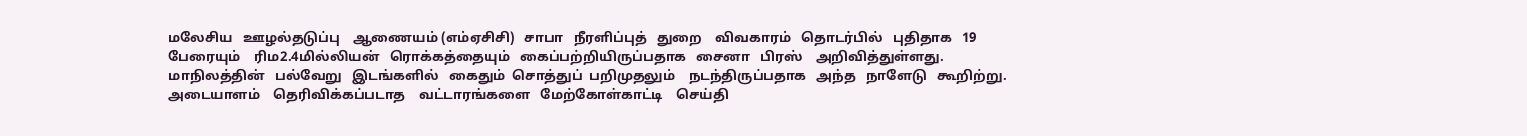மலேசிய   ஊழல்தடுப்பு    ஆணையம் (எம்ஏசிசி)   சாபா   நீரளிப்புத்   துறை    விவகாரம்   தொடர்பில்   புதிதாக   19  பேரையும்    ரிம2.4மில்லியன்   ரொக்கத்தையும்   கைப்பற்றியிருப்பதாக   சைனா   பிரஸ்    அறிவித்துள்ளது. மாநிலத்தின்   பல்வேறு   இடங்களில்   கைதும்  சொத்துப்  பறிமுதலும்    நடந்திருப்பதாக   அந்த   நாளேடு   கூறிற்று. அடையாளம்    தெரிவிக்கப்படாத    வட்டாரங்களை   மேற்கோள்காட்டி    செய்தி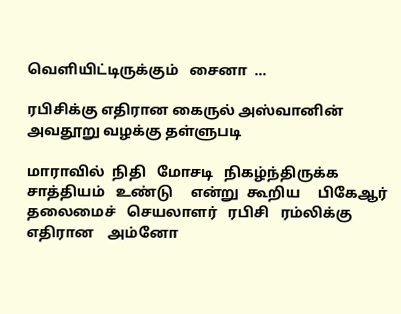வெளியிட்டிருக்கும்   சைனா  …

ரபிசிக்கு எதிரான கைருல் அஸ்வானின் அவதூறு வழக்கு தள்ளுபடி

மாராவில்  நிதி   மோசடி   நிகழ்ந்திருக்க   சாத்தியம்   உண்டு     என்று  கூறிய     பிகேஆர்  தலைமைச்   செயலாளர்   ரபிசி   ரம்லிக்கு     எதிரான    அம்னோ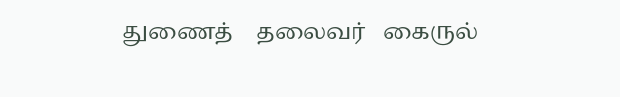துணைத்    தலைவர்   கைருல்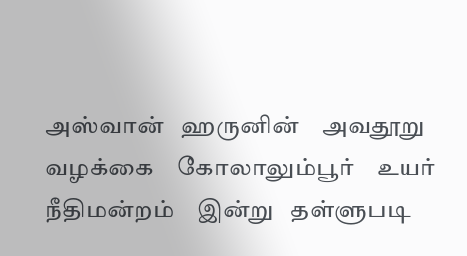அஸ்வான்   ஹருனின்    அவதூறு   வழக்கை    கோலாலும்பூர்    உயர்   நீதிமன்றம்    இன்று   தள்ளுபடி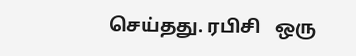செய்தது. ரபிசி   ஒரு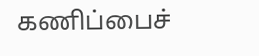கணிப்பைச்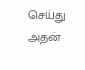செய்து    அதன்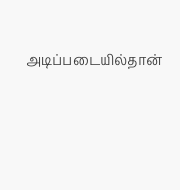அடிப்படையில்தான்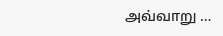அவ்வாறு …